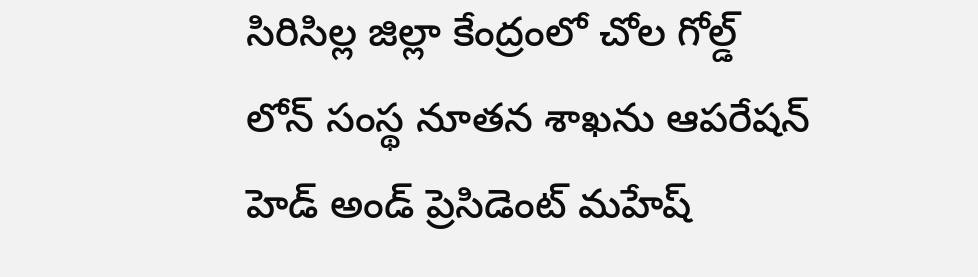సిరిసిల్ల జిల్లా కేంద్రంలో చోల గోల్డ్ లోన్ సంస్థ నూతన శాఖను ఆపరేషన్ హెడ్ అండ్ ప్రెసిడెంట్ మహేష్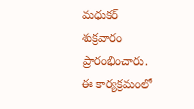మధుకర్ శుక్రవారం ప్రారంభించారు. ఈ కార్యక్రమంలో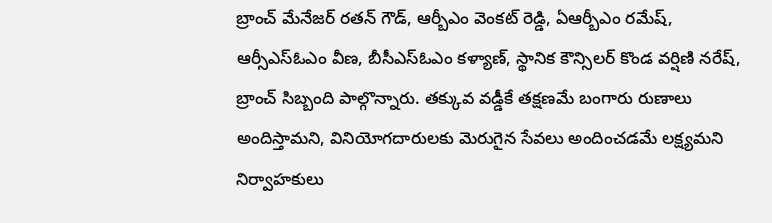బ్రాంచ్ మేనేజర్ రతన్ గౌడ్, ఆర్బీఎం వెంకట్ రెడ్డి, ఏఆర్బీఎం రమేష్, ఆర్సీఎస్ఓఎం వీణ, బీసీఎస్ఓఎం కళ్యాణ్, స్థానిక కౌన్సిలర్ కొండ వర్షిణి నరేష్, బ్రాంచ్ సిబ్బంది పాల్గొన్నారు. తక్కువ వడ్డీకే తక్షణమే బంగారు రుణాలు అందిస్తామని, వినియోగదారులకు మెరుగైన సేవలు అందించడమే లక్ష్యమని నిర్వాహకులు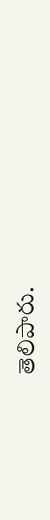తెలిపారు.